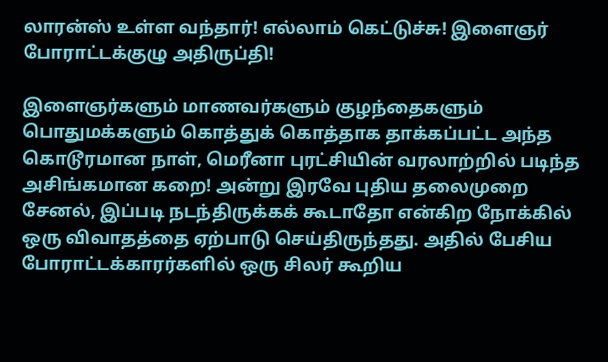லாரன்ஸ் உள்ள வந்தார்! எல்லாம் கெட்டுச்சு! இளைஞர் போராட்டக்குழு அதிருப்தி!

இளைஞர்களும் மாணவர்களும் குழந்தைகளும் பொதுமக்களும் கொத்துக் கொத்தாக தாக்கப்பட்ட அந்த கொடூரமான நாள், மெரீனா புரட்சியின் வரலாற்றில் படிந்த அசிங்கமான கறை! அன்று இரவே புதிய தலைமுறை சேனல், இப்படி நடந்திருக்கக் கூடாதோ என்கிற நோக்கில் ஒரு விவாதத்தை ஏற்பாடு செய்திருந்தது. அதில் பேசிய போராட்டக்காரர்களில் ஒரு சிலர் கூறிய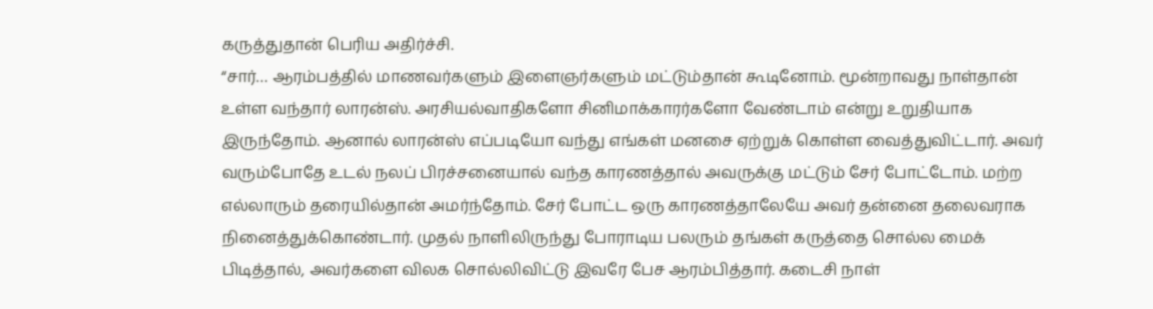கருத்துதான் பெரிய அதிர்ச்சி.
“சார்… ஆரம்பத்தில் மாணவர்களும் இளைஞர்களும் மட்டும்தான் கூடினோம். மூன்றாவது நாள்தான் உள்ள வந்தார் லாரன்ஸ். அரசியல்வாதிகளோ சினிமாக்காரர்களோ வேண்டாம் என்று உறுதியாக இருந்தோம். ஆனால் லாரன்ஸ் எப்படியோ வந்து எங்கள் மனசை ஏற்றுக் கொள்ள வைத்துவிட்டார். அவர் வரும்போதே உடல் நலப் பிரச்சனையால் வந்த காரணத்தால் அவருக்கு மட்டும் சேர் போட்டோம். மற்ற எல்லாரும் தரையில்தான் அமர்ந்தோம். சேர் போட்ட ஒரு காரணத்தாலேயே அவர் தன்னை தலைவராக நினைத்துக்கொண்டார். முதல் நாளிலிருந்து போராடிய பலரும் தங்கள் கருத்தை சொல்ல மைக் பிடித்தால், அவர்களை விலக சொல்லிவிட்டு இவரே பேச ஆரம்பித்தார். கடைசி நாள்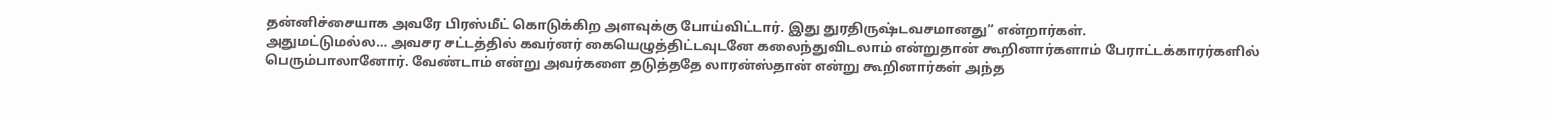தன்னிச்சையாக அவரே பிரஸ்மீட் கொடுக்கிற அளவுக்கு போய்விட்டார். இது துரதிருஷ்டவசமானது” என்றார்கள்.
அதுமட்டுமல்ல… அவசர சட்டத்தில் கவர்னர் கையெழுத்திட்டவுடனே கலைந்துவிடலாம் என்றுதான் கூறினார்களாம் பேராட்டக்காரர்களில் பெரும்பாலானோர். வேண்டாம் என்று அவர்களை தடுத்ததே லாரன்ஸ்தான் என்று கூறினார்கள் அந்த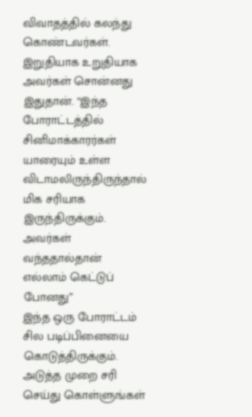விவாதத்தில் கலந்து கொண்டவர்கள்.
இறுதியாக உறுதியாக அவர்கள் சொன்னது இதுதான். “இந்த போராட்டத்தில் சினிமாக்காரர்கள் யாரையும் உள்ள விடாமலிருந்திருந்தால் மிக சரியாக இருந்திருக்கும். அவர்கள் வந்ததால்தான் எல்லாம் கெட்டுப் போனது”
இந்த ஒரு போராட்டம் சில படிப்பினையை கொடுத்திருக்கும். அடுத்த முறை சரி செய்து கொள்ளுங்கள்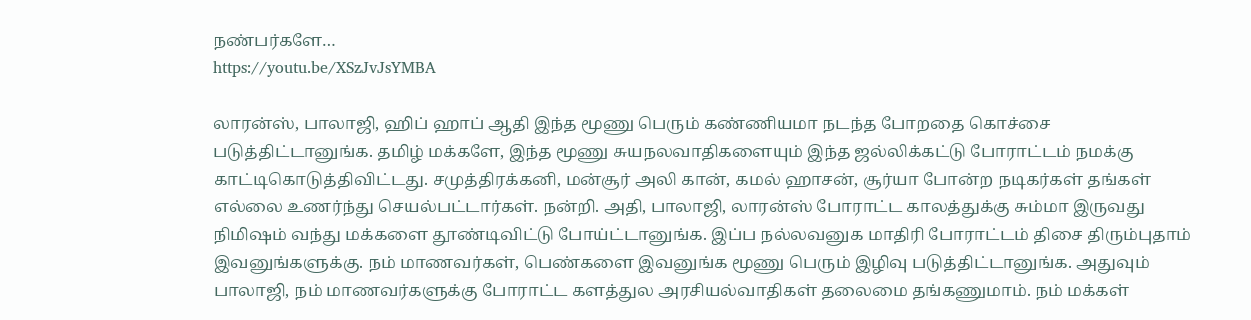நண்பர்களே…
https://youtu.be/XSzJvJsYMBA

லாரன்ஸ், பாலாஜி, ஹிப் ஹாப் ஆதி இந்த மூணு பெரும் கண்ணியமா நடந்த போறதை கொச்சை படுத்திட்டானுங்க. தமிழ் மக்களே, இந்த மூணு சுயநலவாதிகளையும் இந்த ஜல்லிக்கட்டு போராட்டம் நமக்கு காட்டிகொடுத்திவிட்டது. சமுத்திரக்கனி, மன்சூர் அலி கான், கமல் ஹாசன், சூர்யா போன்ற நடிகர்கள் தங்கள் எல்லை உணர்ந்து செயல்பட்டார்கள். நன்றி. அதி, பாலாஜி, லாரன்ஸ் போராட்ட காலத்துக்கு சும்மா இருவது நிமிஷம் வந்து மக்களை தூண்டிவிட்டு போய்ட்டானுங்க. இப்ப நல்லவனுக மாதிரி போராட்டம் திசை திரும்புதாம் இவனுங்களுக்கு. நம் மாணவர்கள், பெண்களை இவனுங்க மூணு பெரும் இழிவு படுத்திட்டானுங்க. அதுவும் பாலாஜி, நம் மாணவர்களுக்கு போராட்ட களத்துல அரசியல்வாதிகள் தலைமை தங்கணுமாம். நம் மக்கள்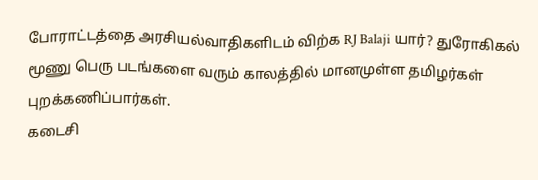போராட்டத்தை அரசியல்வாதிகளிடம் விற்க RJ Balaji யார்? துரோகிகல் மூணு பெரு படங்களை வரும் காலத்தில் மானமுள்ள தமிழர்கள் புறக்கணிப்பார்கள்.
கடைசி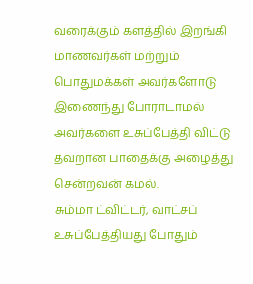வரைக்கும் களத்தில் இறங்கி மாணவர்கள் மற்றும் பொதுமக்கள் அவர்களோடு இணைந்து போராடாமல் அவர்களை உசுப்பேத்தி விட்டு தவறான பாதைக்கு அழைத்து சென்றவன் கமல்.
சும்மா ட்விட்டர், வாட்சப் உசுப்பேத்தியது போதும்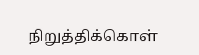நிறுத்திக்கொள்